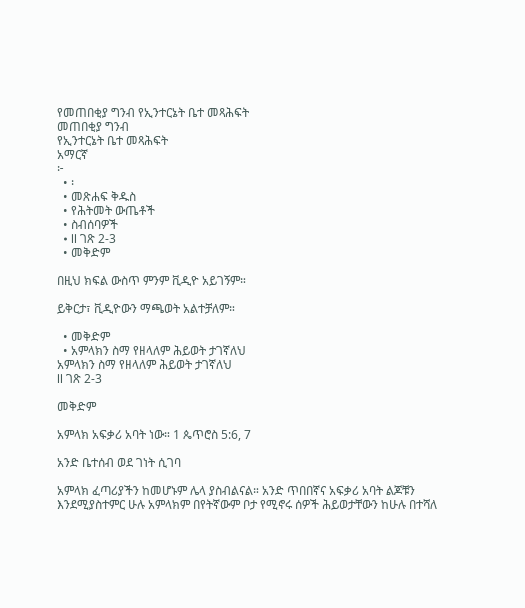የመጠበቂያ ግንብ የኢንተርኔት ቤተ መጻሕፍት
መጠበቂያ ግንብ
የኢንተርኔት ቤተ መጻሕፍት
አማርኛ
፦
  • ፡
  • መጽሐፍ ቅዱስ
  • የሕትመት ውጤቶች
  • ስብሰባዎች
  • ll ገጽ 2-3
  • መቅድም

በዚህ ክፍል ውስጥ ምንም ቪዲዮ አይገኝም።

ይቅርታ፣ ቪዲዮውን ማጫወት አልተቻለም።

  • መቅድም
  • አምላክን ስማ የዘላለም ሕይወት ታገኛለህ
አምላክን ስማ የዘላለም ሕይወት ታገኛለህ
ll ገጽ 2-3

መቅድም

አምላክ አፍቃሪ አባት ነው። 1 ጴጥሮስ 5:6, 7

አንድ ቤተሰብ ወደ ገነት ሲገባ

አምላክ ፈጣሪያችን ከመሆኑም ሌላ ያስብልናል። አንድ ጥበበኛና አፍቃሪ አባት ልጆቹን እንደሚያስተምር ሁሉ አምላክም በየትኛውም ቦታ የሚኖሩ ሰዎች ሕይወታቸውን ከሁሉ በተሻለ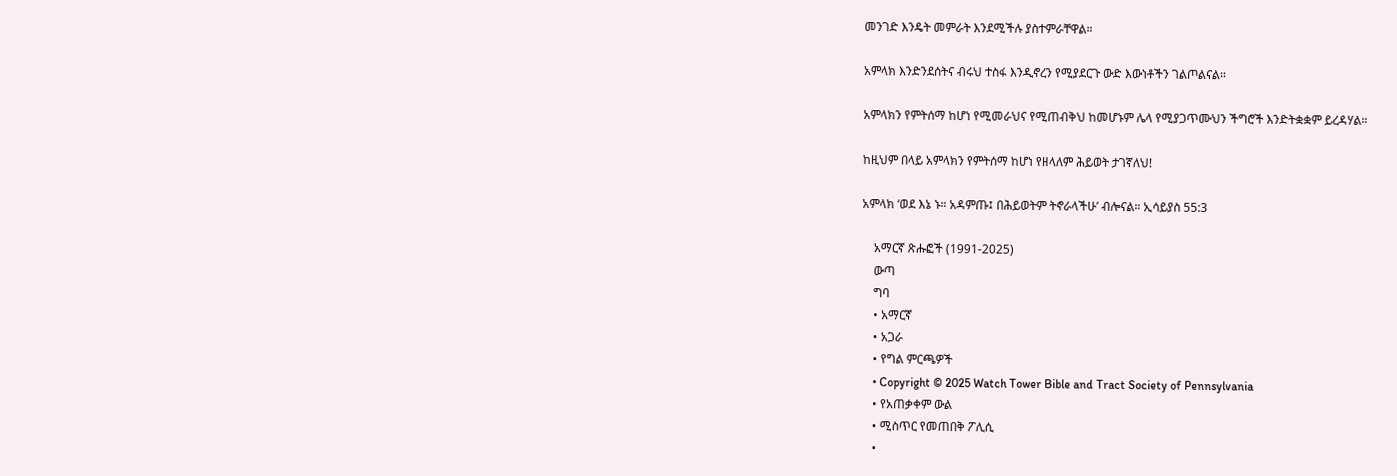መንገድ እንዴት መምራት እንደሚችሉ ያስተምራቸዋል።

አምላክ እንድንደሰትና ብሩህ ተስፋ እንዲኖረን የሚያደርጉ ውድ እውነቶችን ገልጦልናል።

አምላክን የምትሰማ ከሆነ የሚመራህና የሚጠብቅህ ከመሆኑም ሌላ የሚያጋጥሙህን ችግሮች እንድትቋቋም ይረዳሃል።

ከዚህም በላይ አምላክን የምትሰማ ከሆነ የዘላለም ሕይወት ታገኛለህ!

አምላክ ‘ወደ እኔ ኑ። አዳምጡ፤ በሕይወትም ትኖራላችሁ’ ብሎናል። ኢሳይያስ 55:3

    አማርኛ ጽሑፎች (1991-2025)
    ውጣ
    ግባ
    • አማርኛ
    • አጋራ
    • የግል ምርጫዎች
    • Copyright © 2025 Watch Tower Bible and Tract Society of Pennsylvania
    • የአጠቃቀም ውል
    • ሚስጥር የመጠበቅ ፖሊሲ
    •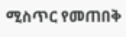ሚስጥር የመጠበቅ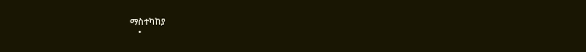ማስተካከያ
    •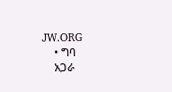JW.ORG
    • ግባ
    አጋራ